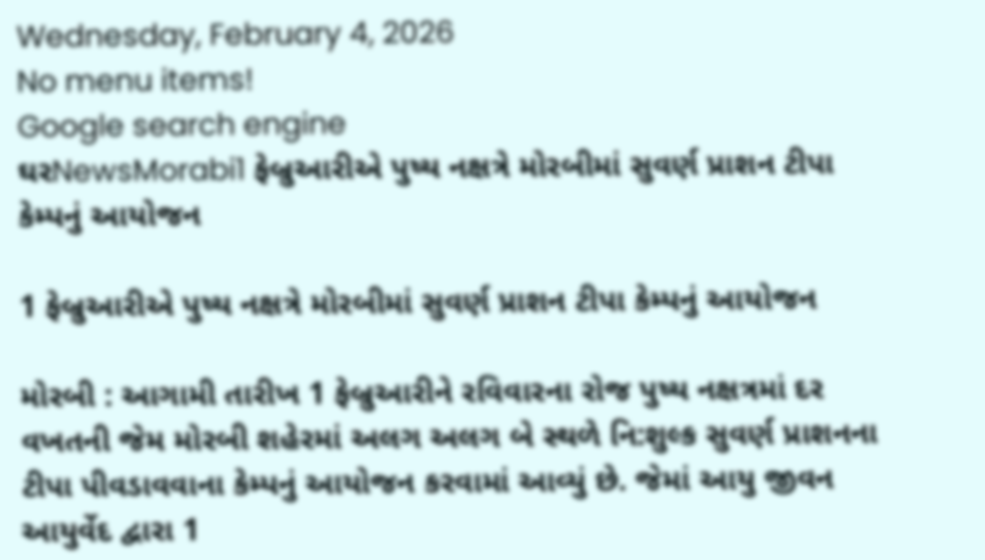Wednesday, February 4, 2026
No menu items!
Google search engine
ઘરNewsMorabi1 ફેબ્રુઆરીએ પુષ્ય નક્ષત્રે મોરબીમાં સુવર્ણ પ્રાશન ટીપા કેમ્પનું આયોજન

1 ફેબ્રુઆરીએ પુષ્ય નક્ષત્રે મોરબીમાં સુવર્ણ પ્રાશન ટીપા કેમ્પનું આયોજન

મોરબી : આગામી તારીખ 1 ફેબ્રુઆરીને રવિવારના રોજ પુષ્ય નક્ષત્રમાં દર વખતની જેમ મોરબી શહેરમાં અલગ અલગ બે સ્થળે નિ:શુલ્ક સુવર્ણ પ્રાશનના ટીપા પીવડાવવાના કેમ્પનું આયોજન કરવામાં આવ્યું છે. જેમાં આયુ જીવન આયુર્વેદ દ્વારા 1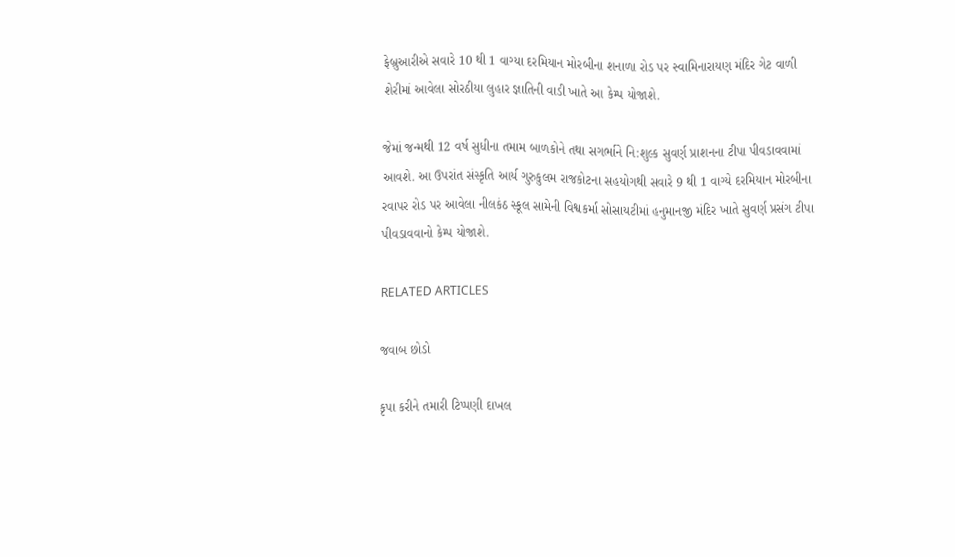ફેબ્રુઆરીએ સવારે 10 થી 1 વાગ્યા દરમિયાન મોરબીના શનાળા રોડ પર સ્વામિનારાયણ મંદિર ગેટ વાળી શેરીમાં આવેલા સોરઠીયા લુહાર જ્ઞાતિની વાડી ખાતે આ કેમ્પ યોજાશે.

જેમાં જન્મથી 12 વર્ષ સુધીના તમામ બાળકોને તથા સગર્ભાને નિ:શુલ્ક સુવર્ણ પ્રાશનના ટીપા પીવડાવવામાં આવશે. આ ઉપરાંત સંસ્કૃતિ આર્ય ગુરુકુલમ રાજકોટના સહયોગથી સવારે 9 થી 1 વાગ્યે દરમિયાન મોરબીના રવાપર રોડ પર આવેલા નીલકંઠ સ્કૂલ સામેની વિશ્વકર્મા સોસાયટીમાં હનુમાનજી મંદિર ખાતે સુવર્ણ પ્રસંગ ટીપા પીવડાવવાનો કેમ્પ યોજાશે.

RELATED ARTICLES

જવાબ છોડો

કૃપા કરીને તમારી ટિપ્પણી દાખલ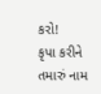કરો!
કૃપા કરીને તમારું નામ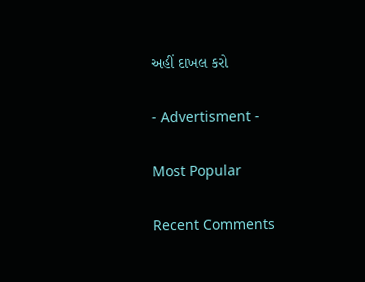અહીં દાખલ કરો

- Advertisment -

Most Popular

Recent Comments